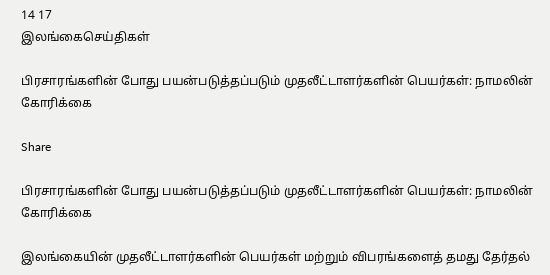14 17
இலங்கைசெய்திகள்

பிரசாரங்களின் போது பயன்படுத்தப்படும் முதலீட்டாளர்களின் பெயர்கள்: நாமலின் கோரிக்கை

Share

பிரசாரங்களின் போது பயன்படுத்தப்படும் முதலீட்டாளர்களின் பெயர்கள்: நாமலின் கோரிக்கை

இலங்கையின் முதலீட்டாளர்களின் பெயர்கள் மற்றும் விபரங்களைத் தமது தேர்தல்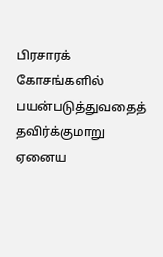பிரசாரக் கோசங்களில் பயன்படுத்துவதைத் தவிர்க்குமாறு ஏனைய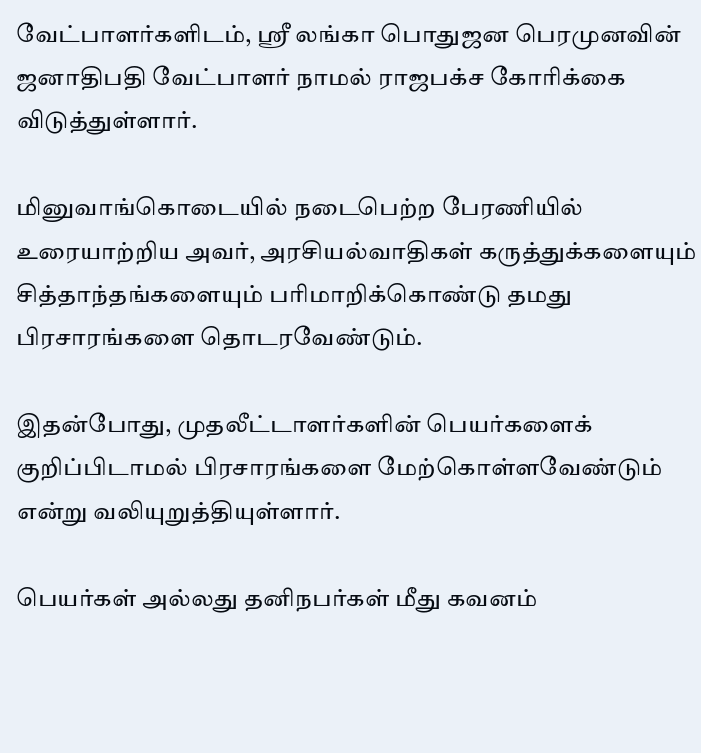வேட்பாளர்களிடம், ஸ்ரீ லங்கா பொதுஜன பெரமுனவின் ஜனாதிபதி வேட்பாளர் நாமல் ராஜபக்ச கோரிக்கை விடுத்துள்ளார்.

மினுவாங்கொடையில் நடைபெற்ற பேரணியில் உரையாற்றிய அவர், அரசியல்வாதிகள் கருத்துக்களையும் சித்தாந்தங்களையும் பரிமாறிக்கொண்டு தமது பிரசாரங்களை தொடரவேண்டும்.

இதன்போது, முதலீட்டாளர்களின் பெயர்களைக் குறிப்பிடாமல் பிரசாரங்களை மேற்கொள்ளவேண்டும் என்று வலியுறுத்தியுள்ளார்.

பெயர்கள் அல்லது தனிநபர்கள் மீது கவனம்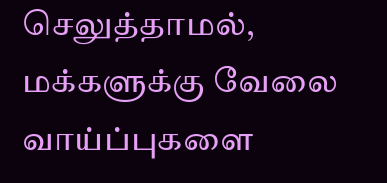செலுத்தாமல், மக்களுக்கு வேலை வாய்ப்புகளை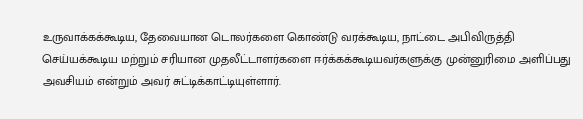உருவாக்கக்கூடிய, தேவையான டொலர்களை கொண்டு வரக்கூடிய, நாட்டை அபிவிருத்தி செய்யக்கூடிய மற்றும் சரியான முதலீட்டாளர்களை ஈர்க்கக்கூடியவர்களுக்கு முன்னுரிமை அளிப்பது அவசியம் என்றும் அவர் சுட்டிக்காட்டியுள்ளார்.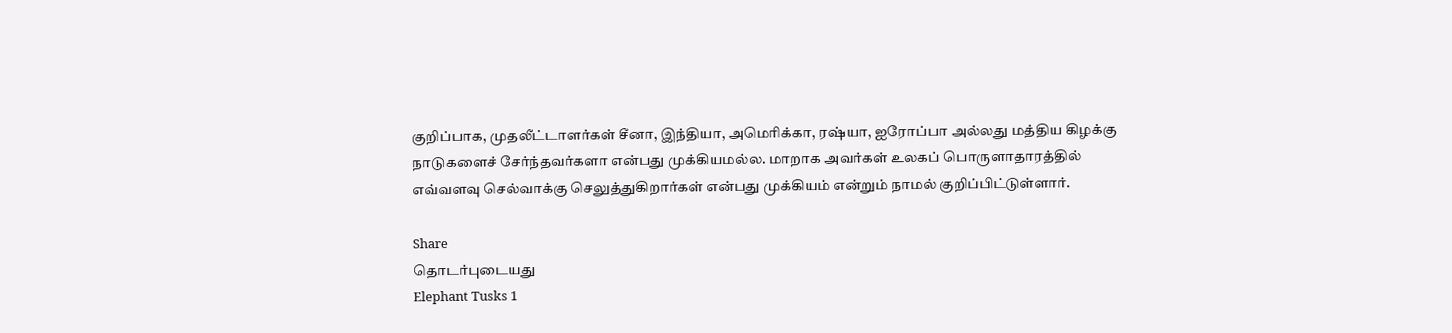குறிப்பாக, முதலீட்டாளர்கள் சீனா, இந்தியா, அமெரிக்கா, ரஷ்யா, ஐரோப்பா அல்லது மத்திய கிழக்கு நாடுகளைச் சேர்ந்தவர்களா என்பது முக்கியமல்ல. மாறாக அவர்கள் உலகப் பொருளாதாரத்தில் எவ்வளவு செல்வாக்கு செலுத்துகிறார்கள் என்பது முக்கியம் என்றும் நாமல் குறிப்பிட்டுள்ளார்.

Share
தொடர்புடையது
Elephant Tusks 1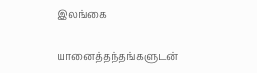இலங்கை

யானைத்தந்தங்களுடன்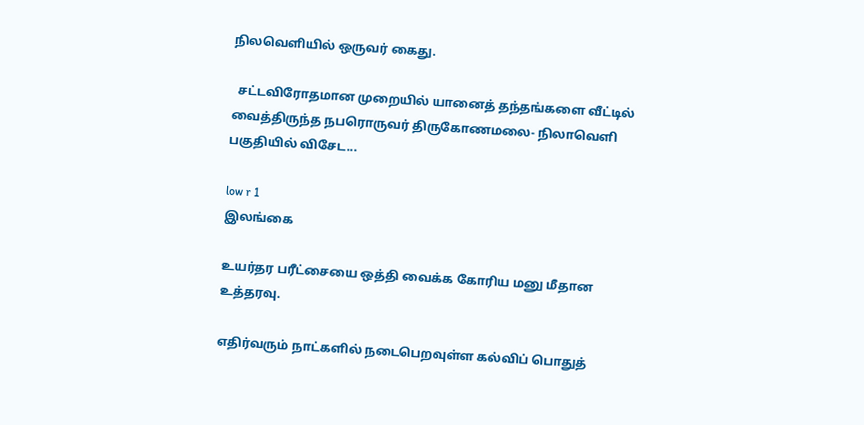நிலவெளியில் ஒருவர் கைது.

  சட்டவிரோதமான முறையில் யானைத் தந்தங்களை வீட்டில் வைத்திருந்த நபரொருவர் திருகோணமலை- நிலாவெளி பகுதியில் விசேட...

low r 1
இலங்கை

உயர்தர பரீட்சையை ஒத்தி வைக்க கோரிய மனு மீதான உத்தரவு.

எதிர்வரும் நாட்களில் நடைபெறவுள்ள கல்விப் பொதுத்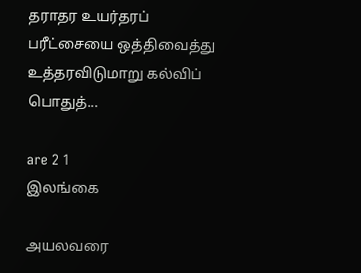தராதர உயர்தரப் பரீட்சையை ஒத்திவைத்து உத்தரவிடுமாறு கல்விப் பொதுத்...

are 2 1
இலங்கை

அயலவரை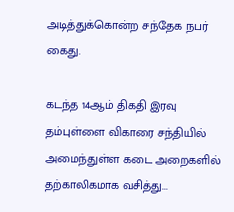அடித்துக்கொன்ற சந்தேக நபர் கைது.

கடந்த 14ஆம் திகதி இரவு தம்புள்ளை விகாரை சந்தியில் அமைந்துள்ள கடை அறைகளில் தற்காலிகமாக வசித்து...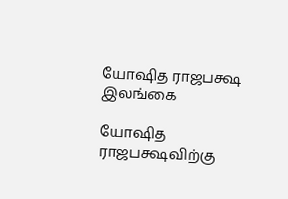யோஷித ராஜபக்ஷ
இலங்கை

யோஷித ராஜபக்ஷவிற்கு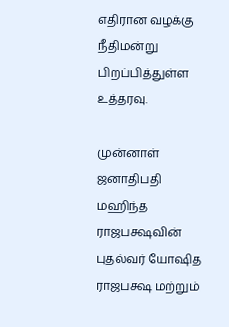எதிரான வழக்கு நீதிமன்று பிறப்பித்துள்ள உத்தரவு.

முன்னாள் ஜனாதிபதி மஹிந்த ராஜபக்ஷவின் புதல்வர் யோஷித ராஜபக்ஷ மற்றும்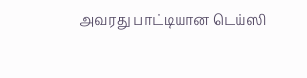அவரது பாட்டியான டெய்ஸி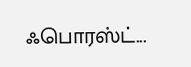ஃபொரஸ்ட்...